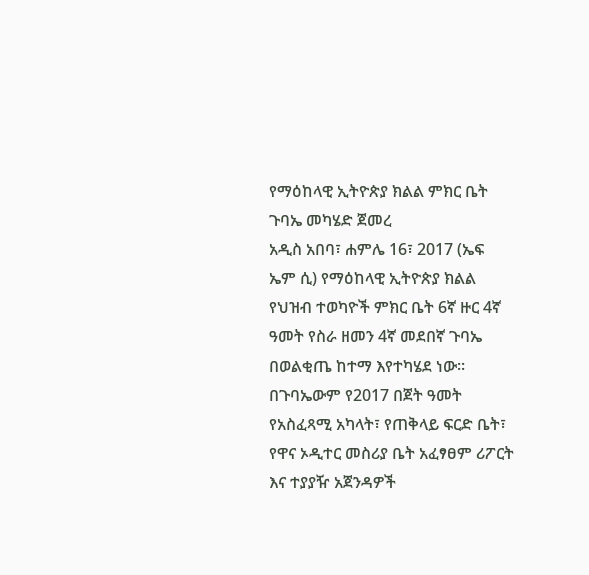የማዕከላዊ ኢትዮጵያ ክልል ምክር ቤት ጉባኤ መካሄድ ጀመረ
አዲስ አበባ፣ ሐምሌ 16፣ 2017 (ኤፍ ኤም ሲ) የማዕከላዊ ኢትዮጵያ ክልል የህዝብ ተወካዮች ምክር ቤት 6ኛ ዙር 4ኛ ዓመት የስራ ዘመን 4ኛ መደበኛ ጉባኤ በወልቂጤ ከተማ እየተካሄደ ነው፡፡
በጉባኤውም የ2017 በጀት ዓመት የአስፈጻሚ አካላት፣ የጠቅላይ ፍርድ ቤት፣ የዋና ኦዲተር መስሪያ ቤት አፈፃፀም ሪፖርት እና ተያያዥ አጀንዳዎች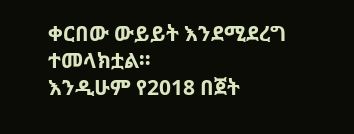ቀርበው ውይይት እንደሚደረግ ተመላክቷል።
እንዲሁም የ2018 በጀት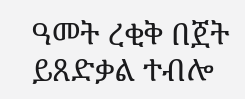ዓመት ረቂቅ በጀት ይጸድቃል ተብሎ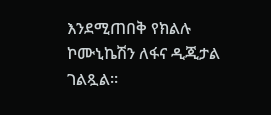እንደሚጠበቅ የክልሉ ኮሙኒኬሽን ለፋና ዲጂታል ገልጿል።